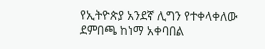የኢትዮጵያ አንደኛ ሊግን የተቀላቀለው ደምበጫ ከነማ አቀባበል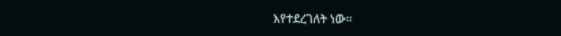እየተደረገለት ነው።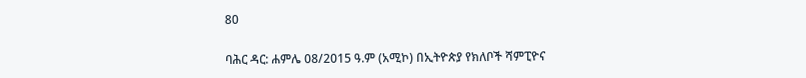80

ባሕር ዳር: ሐምሌ 08/2015 ዓ.ም (አሚኮ) በኢትዮጵያ የክለቦች ሻምፒዮና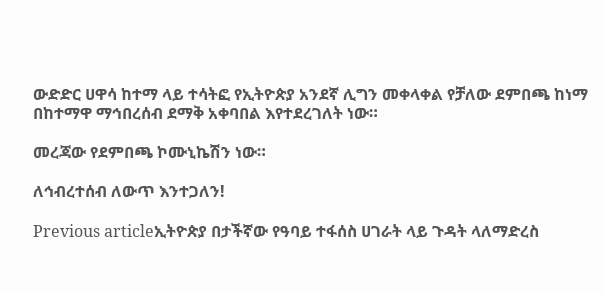ውድድር ሀዋሳ ከተማ ላይ ተሳትፎ የኢትዮጵያ አንደኛ ሊግን መቀላቀል የቻለው ደምበጫ ከነማ በከተማዋ ማኅበረሰብ ደማቅ አቀባበል እየተደረገለት ነው።

መረጃው የደምበጫ ኮሙኒኬሽን ነው።

ለኅብረተሰብ ለውጥ እንተጋለን!

Previous articleኢትዮጵያ በታችኛው የዓባይ ተፋሰስ ሀገራት ላይ ጉዳት ላለማድረስ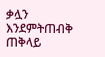ቃሏን እንደምትጠብቅ ጠቅላይ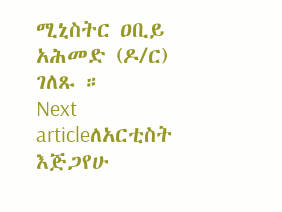ሚኒስትር ዐቢይ አሕመድ (ዶ/ር) ገለጹ ።
Next articleለአርቲስት እጅጋየሁ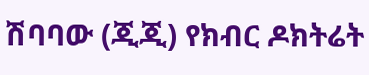ሽባባው (ጂጂ) የክብር ዶክትሬት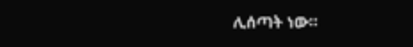ሊሰጣት ነው።